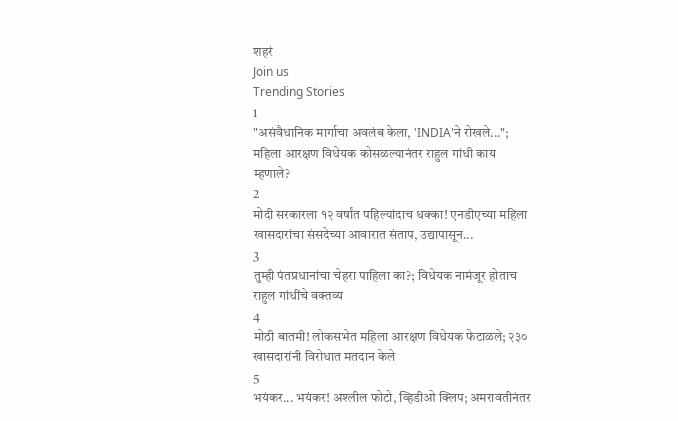शहरं
Join us
Trending Stories
1
"असंवैधानिक मार्गाचा अवलंब केला, 'INDIA'ने रोखले..."; महिला आरक्षण विधेयक कोसळल्यानंतर राहुल गांधी काय म्हणाले?
2
मोदी सरकारला १२ वर्षांत पहिल्यांदाच धक्का! एनडीएच्या महिला खासदारांचा संसदेच्या आवारात संताप, उद्यापासून...
3
तुम्ही पंतप्रधानांचा चेहरा पाहिला का?; विधेयक नामंजूर होताच राहुल गांधींचे वक्तव्य
4
मोठी बातमी! लोकसभेत महिला आरक्षण विधेयक फेटाळले; २३० खासदारांनी विरोधात मतदान केले
5
भयंकर... भयंकर! अश्लील फोटो, व्हिडीओ क्लिप; अमरावतीनंतर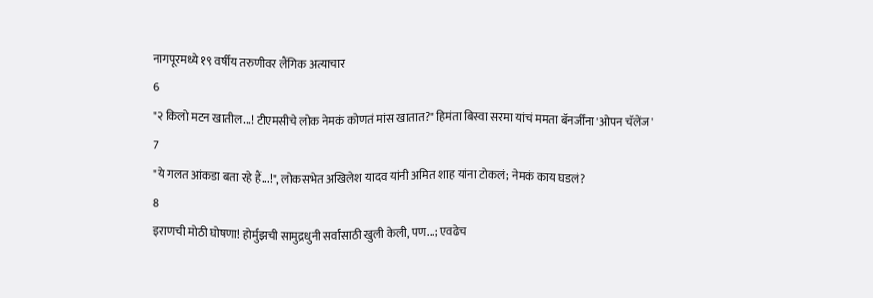नागपूरमध्ये १९ वर्षीय तरुणीवर लैंगिक अत्याचार
6
"२ किलो मटन खातील...! टीएमसीचे लोक नेमकं कोणतं मांस खातात?" हिमंता बिस्वा सरमा यांचं ममता बॅनर्जींना 'ओपन चॅलेंज'
7
"ये गलत आंकडा बता रहे हैं...!", लोकसभेत अखिलेश यादव यांनी अमित शाह यांना टोकलं; नेमकं काय घडलं?
8
इराणची मोठी घोषणा! होर्मुझची सामुद्रधुनी सर्वांसाठी खुली केली, पण...; एवढेच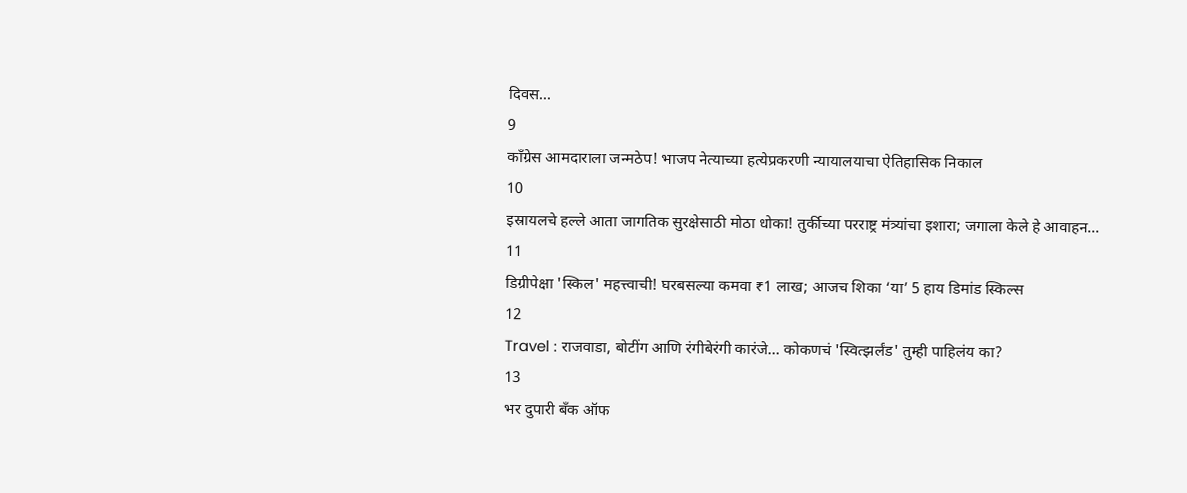दिवस...
9
काँग्रेस आमदाराला जन्मठेप! भाजप नेत्याच्या हत्येप्रकरणी न्यायालयाचा ऐतिहासिक निकाल
10
इस्रायलचे हल्ले आता जागतिक सुरक्षेसाठी मोठा धोका! तुर्कीच्या परराष्ट्र मंत्र्यांचा इशारा; जगाला केले हे आवाहन...
11
डिग्रीपेक्षा 'स्किल' महत्त्वाची! घरबसल्या कमवा ₹1 लाख; आजच शिका ‘या’ 5 हाय डिमांड स्किल्स
12
Travel : राजवाडा, बोटींग आणि रंगीबेरंगी कारंजे… कोकणचं 'स्वित्झर्लंड' तुम्ही पाहिलंय का?
13
भर दुपारी बँक ऑफ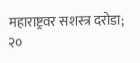महाराष्ट्रवर सशस्त्र दरोडा; २०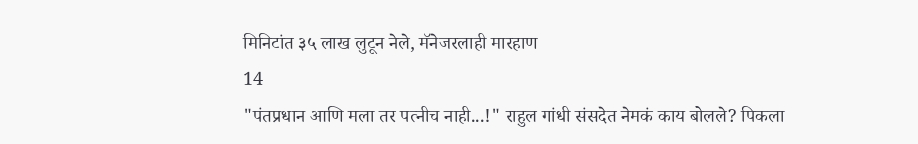मिनिटांत ३५ लाख लुटून नेले, मॅनेजरलाही मारहाण
14
"पंतप्रधान आणि मला तर पत्नीच नाही...!" राहुल गांधी संसदेत नेमकं काय बोलले? पिकला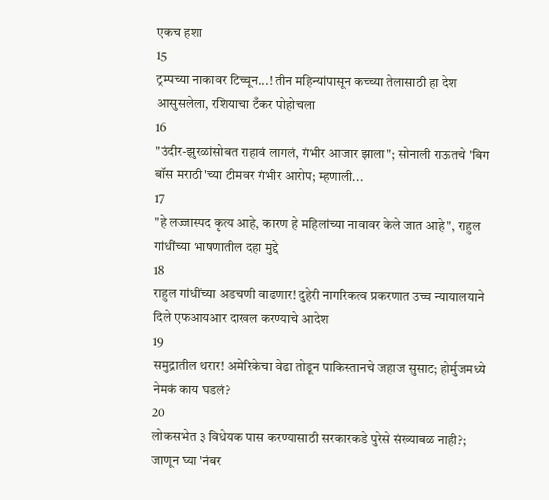एकच हशा
15
ट्रम्पच्या नाकावर टिच्चून...! तीन महिन्यांपासून कच्च्या तेलासाठी हा देश आसुसलेला, रशियाचा टँकर पोहोचला
16
"उंदीर-झुरळांसोबत राहावं लागलं, गंभीर आजार झाला"; सोनाली राऊतचे 'बिग बॉस मराठी'च्या टीमवर गंभीर आरोप; म्हणाली...
17
"हे लज्जास्पद कृत्य आहे, कारण हे महिलांच्या नावावर केले जात आहे", राहुल गांधींच्या भाषणातील दहा मुद्दे
18
राहुल गांधींच्या अडचणी वाढणार! दुहेरी नागरिकत्व प्रकरणात उच्च न्यायालयाने दिले एफआयआर दाखल करण्याचे आदेश
19
समुद्रातील थरार! अमेरिकेचा वेढा तोडून पाकिस्तानचे जहाज सुसाट; होर्मुजमध्ये नेमकं काय घडलं?
20
लोकसभेत ३ विधेयक पास करण्यासाठी सरकारकडे पुरेसे संख्याबळ नाही?; जाणून घ्या 'नंबर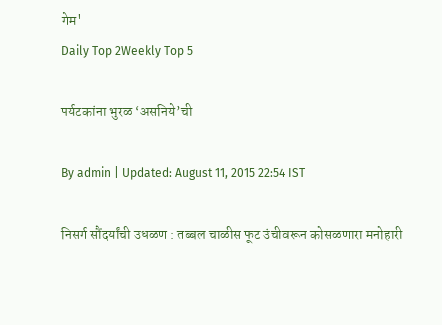गेम'
Daily Top 2Weekly Top 5

पर्यटकांना भुरळ ‘असनिये’ची

By admin | Updated: August 11, 2015 22:54 IST

निसर्ग सौंदर्यांची उधळण : तब्बल चाळीस फूट उंचीवरून कोसळणारा मनोहारी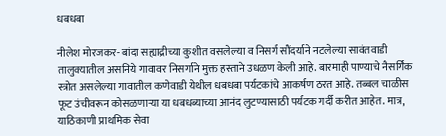धबधबा

नीलेश मोरजकर- बांदा सह्याद्रीच्या कुशीत वसलेल्या व निसर्ग सौंदर्याने नटलेल्या सावंतवाडी तालुक्यातील असनिये गावावर निसर्गाने मुक्त हस्ताने उधळण केली आहे. बारमाही पाण्याचे नैसर्गिक स्त्रोत असलेल्या गावातील कणेवाडी येथील धबधबा पर्यटकांचे आकर्षण ठरत आहे. तब्बल चाळीस फूट उंचीवरून कोसळणाऱ्या या धबधब्याच्या आनंद लुटण्यासाठी पर्यटक गर्दी करीत आहेत. मात्र, याठिकाणी प्राथमिक सेवा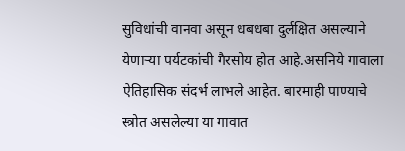सुविधांची वानवा असून धबधबा दुर्लक्षित असल्याने येणाऱ्या पर्यटकांची गैरसोय होत आहे.असनिये गावाला ऐतिहासिक संदर्भ लाभले आहेत. बारमाही पाण्याचे स्त्रोत असलेल्या या गावात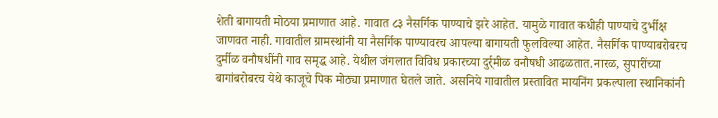शेती बागायती मोठया प्रमाणात आहे. गावात ८३ नैसर्गिक पाण्याचे झरे आहेत. यामुळे गावात कधीही पाण्याचे दुर्भीक्ष जाणवत नाही. गावातील ग्रामस्थांनी या नैसर्गिक पाण्यावरच आपल्या बागायती फुलविल्या आहेत. नैसर्गिक पाण्याबरोबरच दुर्मीळ वनौषधींनी गाव समृद्ध आहे. येथील जंगलात विविध प्रकारच्या दुर्र्मीळ वनौषधी आढळतात.नारळ, सुपारींच्या बागांबरोबरच येथे काजूचे पिक मोठ्या प्रमाणात घेतले जाते. असनिये गावातील प्रस्तावित मायनिंग प्रकल्पाला स्थानिकांनी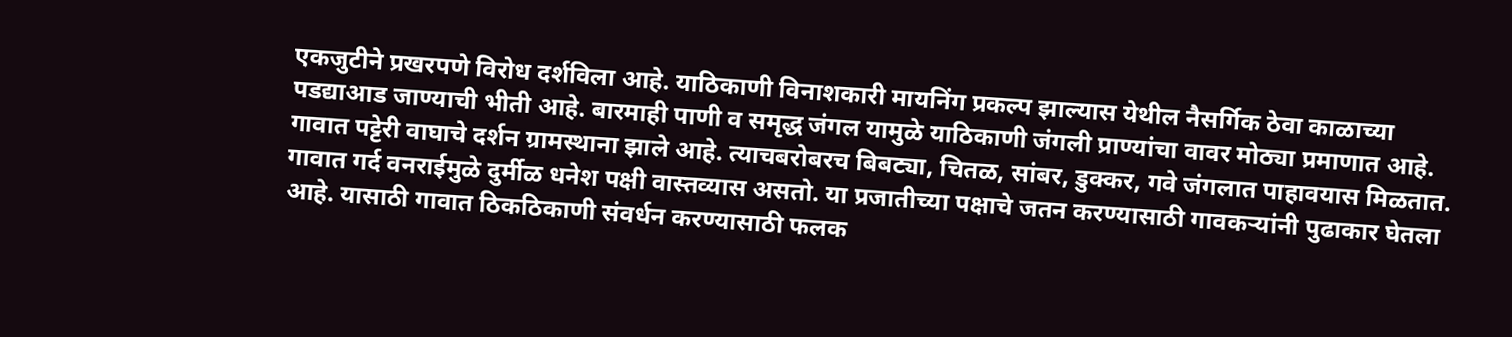एकजुटीने प्रखरपणे विरोध दर्शविला आहे. याठिकाणी विनाशकारी मायनिंग प्रकल्प झाल्यास येथील नैसर्गिक ठेवा काळाच्या पडद्याआड जाण्याची भीती आहे. बारमाही पाणी व समृद्ध जंगल यामुळे याठिकाणी जंगली प्राण्यांचा वावर मोठ्या प्रमाणात आहे. गावात पट्टेरी वाघाचे दर्शन ग्रामस्थाना झाले आहे. त्याचबरोबरच बिबट्या, चितळ, सांबर, डुक्कर, गवे जंगलात पाहावयास मिळतात. गावात गर्द वनराईमुळे दुर्मीळ धनेश पक्षी वास्तव्यास असतो. या प्रजातीच्या पक्षाचे जतन करण्यासाठी गावकऱ्यांनी पुढाकार घेतला आहे. यासाठी गावात ठिकठिकाणी संवर्धन करण्यासाठी फलक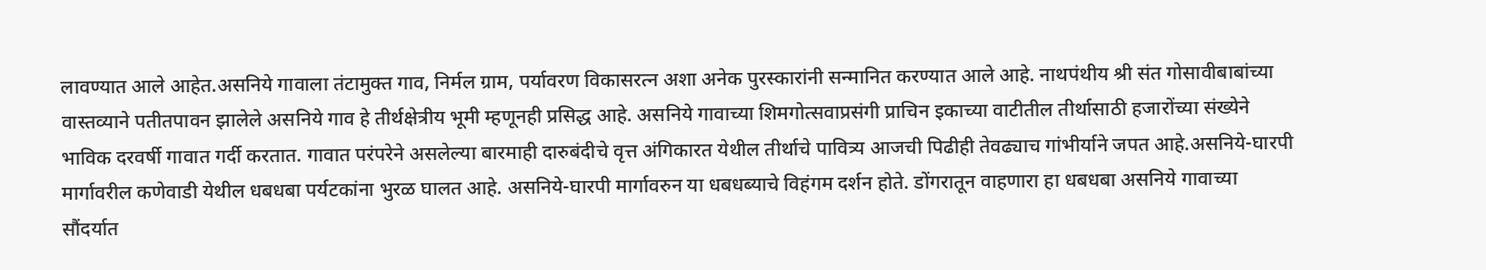लावण्यात आले आहेत.असनिये गावाला तंटामुक्त गाव, निर्मल ग्राम, पर्यावरण विकासरत्न अशा अनेक पुरस्कारांनी सन्मानित करण्यात आले आहे. नाथपंथीय श्री संत गोसावीबाबांच्या वास्तव्याने पतीतपावन झालेले असनिये गाव हे तीर्थक्षेत्रीय भूमी म्हणूनही प्रसिद्ध आहे. असनिये गावाच्या शिमगोत्सवाप्रसंगी प्राचिन इकाच्या वाटीतील तीर्थासाठी हजारोंच्या संख्येने भाविक दरवर्षी गावात गर्दी करतात. गावात परंपरेने असलेल्या बारमाही दारुबंदीचे वृत्त अंगिकारत येथील तीर्थाचे पावित्र्य आजची पिढीही तेवढ्याच गांभीर्याने जपत आहे.असनिये-घारपी मार्गावरील कणेवाडी येथील धबधबा पर्यटकांना भुरळ घालत आहे. असनिये-घारपी मार्गावरुन या धबधब्याचे विहंगम दर्शन होते. डोंगरातून वाहणारा हा धबधबा असनिये गावाच्या सौंदर्यात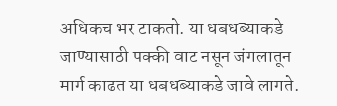अधिकच भर टाकतो. या धबधब्याकडे जाण्यासाठी पक्की वाट नसून जंगलातून मार्ग काढत या धबधब्याकडे जावे लागते.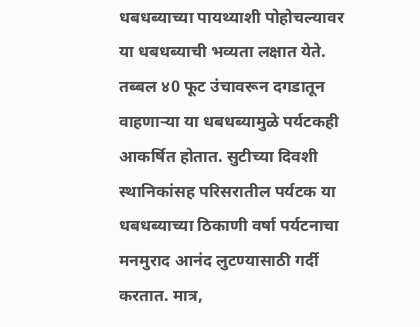धबधब्याच्या पायथ्याशी पोहोचल्यावर या धबधब्याची भव्यता लक्षात येते. तब्बल ४0 फूट उंचावरून दगडातून वाहणाऱ्या या धबधब्यामुळे पर्यटकही आकर्षित होतात. सुटीच्या दिवशी स्थानिकांसह परिसरातील पर्यटक या धबधब्याच्या ठिकाणी वर्षा पर्यटनाचा मनमुराद आनंद लुटण्यासाठी गर्दी करतात. मात्र,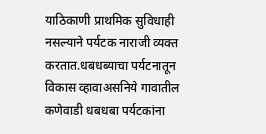याठिकाणी प्राथमिक सुविधाही नसल्याने पर्यटक नाराजी व्यक्त करतात.धबधब्याचा पर्यटनातून विकास व्हावाअसनिये गावातील कणेवाडी धबधबा पर्यटकांना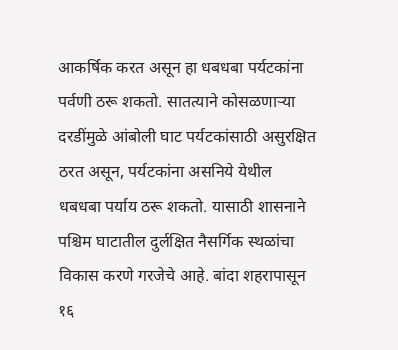आकर्षिक करत असून हा धबधबा पर्यटकांना पर्वणी ठरू शकतो. सातत्याने कोसळणाऱ्या दरडींमुळे आंबोली घाट पर्यटकांसाठी असुरक्षित ठरत असून, पर्यटकांना असनिये येथील धबधबा पर्याय ठरू शकतो. यासाठी शासनाने पश्चिम घाटातील दुर्लक्षित नैसर्गिक स्थळांचा विकास करणे गरजेचे आहे. बांदा शहरापासून १६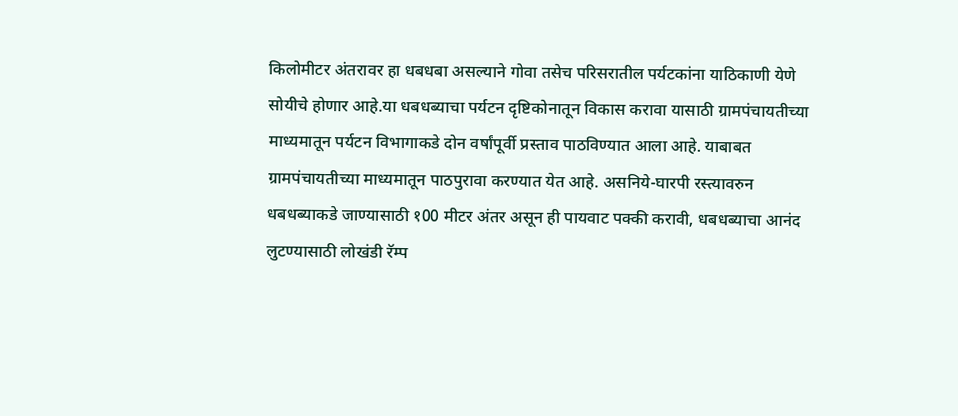किलोमीटर अंतरावर हा धबधबा असल्याने गोवा तसेच परिसरातील पर्यटकांना याठिकाणी येणे सोयीचे होणार आहे.या धबधब्याचा पर्यटन दृष्टिकोनातून विकास करावा यासाठी ग्रामपंचायतीच्या माध्यमातून पर्यटन विभागाकडे दोन वर्षांपूर्वी प्रस्ताव पाठविण्यात आला आहे. याबाबत ग्रामपंचायतीच्या माध्यमातून पाठपुरावा करण्यात येत आहे. असनिये-घारपी रस्त्यावरुन धबधब्याकडे जाण्यासाठी १00 मीटर अंतर असून ही पायवाट पक्की करावी, धबधब्याचा आनंद लुटण्यासाठी लोखंडी रॅम्प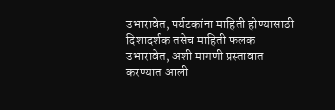उभारावेत, पर्यटकांना माहिती होण्यासाठी दिशादर्शक तसेच माहिती फलक उभारावेत, अशी मागणी प्रस्तावात करण्यात आली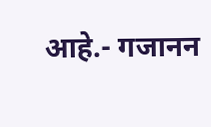आहे.- गजानन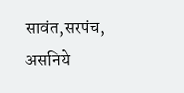सावंत,सरपंच, असनिये